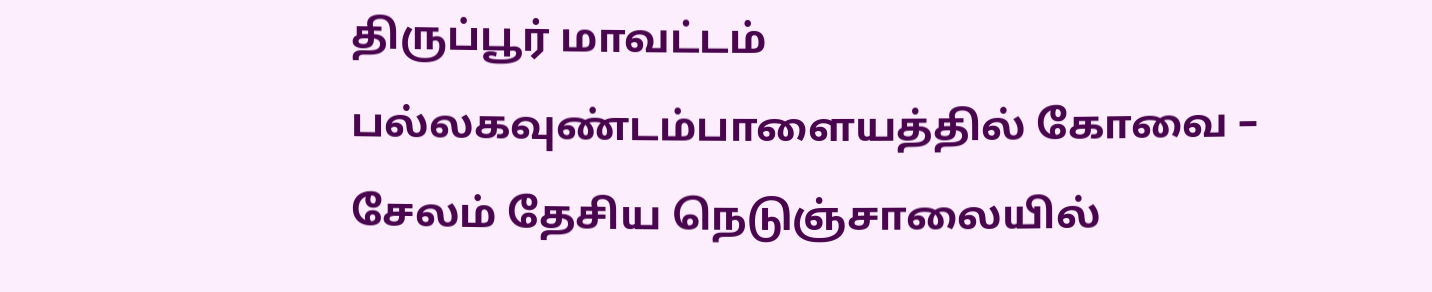திருப்பூர் மாவட்டம் பல்லகவுண்டம்பாளையத்தில் கோவை – சேலம் தேசிய நெடுஞ்சாலையில்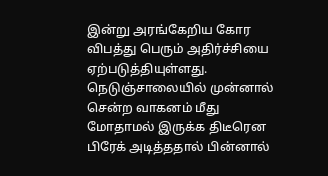இன்று அரங்கேறிய கோர விபத்து பெரும் அதிர்ச்சியை ஏற்படுத்தியுள்ளது. நெடுஞ்சாலையில் முன்னால் சென்ற வாகனம் மீது மோதாமல் இருக்க திடீரென பிரேக் அடித்ததால் பின்னால்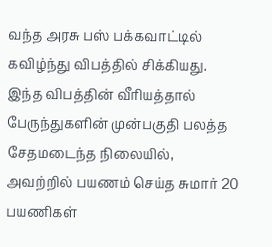வந்த அரசு பஸ் பக்கவாட்டில் கவிழ்ந்து விபத்தில் சிக்கியது. இந்த விபத்தின் வீரியத்தால் பேருந்துகளின் முன்பகுதி பலத்த சேதமடைந்த நிலையில், அவற்றில் பயணம் செய்த சுமார் 20 பயணிகள்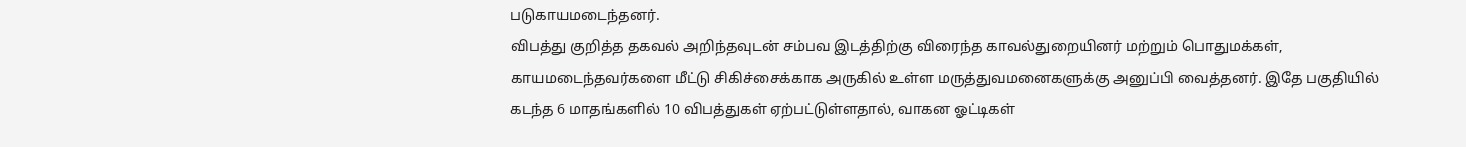படுகாயமடைந்தனர்.
விபத்து குறித்த தகவல் அறிந்தவுடன் சம்பவ இடத்திற்கு விரைந்த காவல்துறையினர் மற்றும் பொதுமக்கள், காயமடைந்தவர்களை மீட்டு சிகிச்சைக்காக அருகில் உள்ள மருத்துவமனைகளுக்கு அனுப்பி வைத்தனர். இதே பகுதியில் கடந்த 6 மாதங்களில் 10 விபத்துகள் ஏற்பட்டுள்ளதால், வாகன ஓட்டிகள்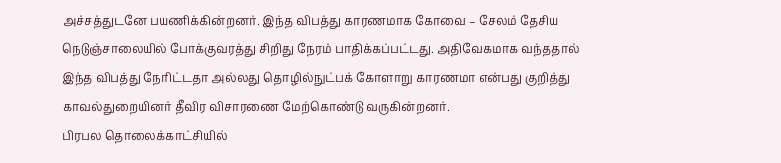அச்சத்துடனே பயணிக்கின்றனர். இந்த விபத்து காரணமாக கோவை – சேலம் தேசிய நெடுஞ்சாலையில் போக்குவரத்து சிறிது நேரம் பாதிக்கப்பட்டது. அதிவேகமாக வந்ததால் இந்த விபத்து நேரிட்டதா அல்லது தொழில்நுட்பக் கோளாறு காரணமா என்பது குறித்து காவல்துறையினர் தீவிர விசாரணை மேற்கொண்டு வருகின்றனர்.
பிரபல தொலைக்காட்சியில்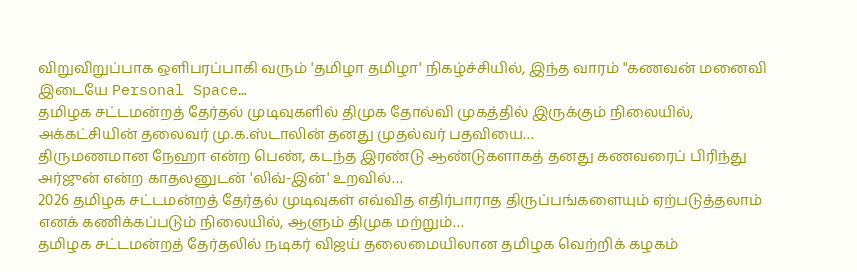விறுவிறுப்பாக ஒளிபரப்பாகி வரும் 'தமிழா தமிழா' நிகழ்ச்சியில், இந்த வாரம் "கணவன் மனைவி இடையே Personal Space…
தமிழக சட்டமன்றத் தேர்தல் முடிவுகளில் திமுக தோல்வி முகத்தில் இருக்கும் நிலையில், அக்கட்சியின் தலைவர் மு.க.ஸ்டாலின் தனது முதல்வர் பதவியை…
திருமணமான நேஹா என்ற பெண், கடந்த இரண்டு ஆண்டுகளாகத் தனது கணவரைப் பிரிந்து அர்ஜுன் என்ற காதலனுடன் 'லிவ்-இன்' உறவில்…
2026 தமிழக சட்டமன்றத் தேர்தல் முடிவுகள் எவ்வித எதிர்பாராத திருப்பங்களையும் ஏற்படுத்தலாம் எனக் கணிக்கப்படும் நிலையில், ஆளும் திமுக மற்றும்…
தமிழக சட்டமன்றத் தேர்தலில் நடிகர் விஜய் தலைமையிலான தமிழக வெற்றிக் கழகம்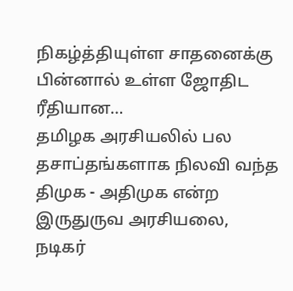நிகழ்த்தியுள்ள சாதனைக்கு பின்னால் உள்ள ஜோதிட ரீதியான…
தமிழக அரசியலில் பல தசாப்தங்களாக நிலவி வந்த திமுக - அதிமுக என்ற இருதுருவ அரசியலை, நடிகர்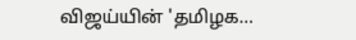விஜய்யின் 'தமிழக…